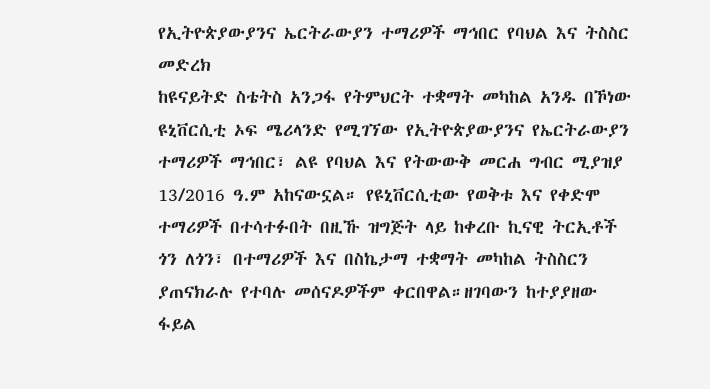የኢትዮጵያውያንና ኤርትራውያን ተማሪዎች ማኅበር የባህል እና ትስስር መድረክ
ከዩናይትድ ስቴትስ አንጋፋ የትምህርት ተቋማት መካከል አንዱ በኾነው ዩኒቨርሲቲ ኦፍ ሜሪላንድ የሚገኘው የኢትዮጵያውያንና የኤርትራውያን ተማሪዎች ማኅበር፣ ልዩ የባህል እና የትውውቅ መርሐ ግብር ሚያዝያ 13/2016 ዓ.ም አከናውኗል። የዩኒቨርሲቲው የወቅቱ እና የቀድሞ ተማሪዎች በተሳተፉበት በዚኹ ዝግጅት ላይ ከቀረቡ ኪናዊ ትርኢቶች ጎን ለጎን፣ በተማሪዎች እና በስኬታማ ተቋማት መካከል ትስስርን ያጠናክራሉ የተባሉ መሰናዶዎችም ቀርበዋል።ዘገባውን ከተያያዘው ፋይል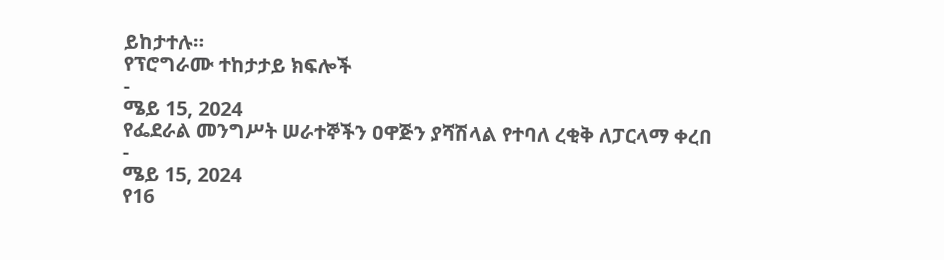ይከታተሉ።
የፕሮግራሙ ተከታታይ ክፍሎች
-
ሜይ 15, 2024
የፌደራል መንግሥት ሠራተኞችን ዐዋጅን ያሻሽላል የተባለ ረቂቅ ለፓርላማ ቀረበ
-
ሜይ 15, 2024
የ16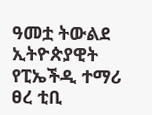ዓመቷ ትውልደ ኢትዮጵያዊት የፒኤችዲ ተማሪ ፀረ ቲቢ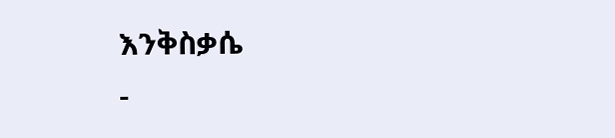እንቅስቃሴ
-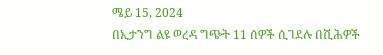ሜይ 15, 2024
በኢታንግ ልዩ ወረዳ ግጭት 11 ሰዎች ሲገደሉ በሺሕዎች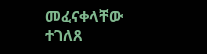መፈናቀላቸው ተገለጸ